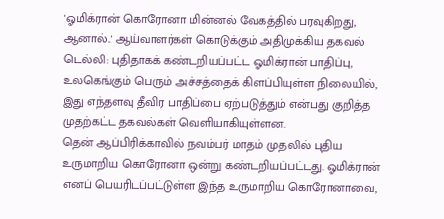'ஓமிக்ரான் கொரோனா மின்னல் வேகத்தில் பரவுகிறது, ஆனால்..' ஆய்வாளர்கள் கொடுக்கும் அதிமுக்கிய தகவல்
டெல்லி: புதிதாகக் கண்டறியப்பட்ட ஓமிக்ரான் பாதிப்பு, உலகெங்கும் பெரும் அச்சத்தைக் கிளப்பியுள்ள நிலையில், இது எந்தளவு தீவிர பாதிப்பை ஏற்படுத்தும் என்பது குறித்த முதற்கட்ட தகவல்கள் வெளியாகியுள்ளன.
தென் ஆப்பிரிக்காவில் நவம்பர் மாதம் முதலில் புதிய உருமாறிய கொரோனா ஒன்று கண்டறியப்பட்டது. ஓமிக்ரான் எனப் பெயரிடப்பட்டுள்ள இந்த உருமாறிய கொரோனாவை,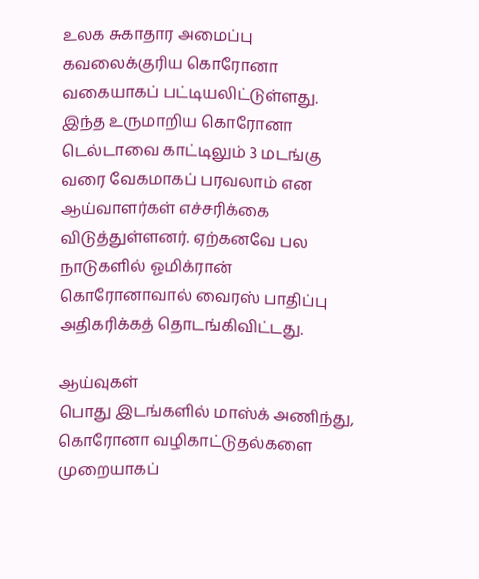உலக சுகாதார அமைப்பு கவலைக்குரிய கொரோனா வகையாகப் பட்டியலிட்டுள்ளது.
இந்த உருமாறிய கொரோனா டெல்டாவை காட்டிலும் 3 மடங்கு வரை வேகமாகப் பரவலாம் என ஆய்வாளர்கள் எச்சரிக்கை விடுத்துள்ளனர். ஏற்கனவே பல நாடுகளில் ஓமிக்ரான் கொரோனாவால் வைரஸ் பாதிப்பு அதிகரிக்கத் தொடங்கிவிட்டது.

ஆய்வுகள்
பொது இடங்களில் மாஸ்க் அணிந்து, கொரோனா வழிகாட்டுதல்களை முறையாகப்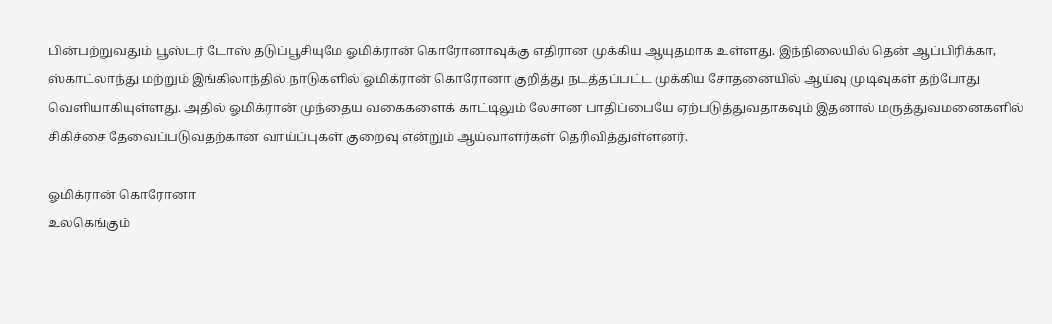பின்பற்றுவதும் பூஸ்டர் டோஸ் தடுப்பூசியுமே ஓமிக்ரான் கொரோனாவுக்கு எதிரான முக்கிய ஆயுதமாக உள்ளது. இந்நிலையில் தென் ஆப்பிரிக்கா, ஸ்காட்லாந்து மற்றும் இங்கிலாந்தில் நாடுகளில் ஓமிக்ரான் கொரோனா குறித்து நடத்தப்பட்ட முக்கிய சோதனையில் ஆய்வு முடிவுகள் தற்போது வெளியாகியுள்ளது. அதில் ஓமிக்ரான் முந்தைய வகைகளைக் காட்டிலும் லேசான பாதிப்பையே ஏற்படுத்துவதாகவும் இதனால் மருத்துவமனைகளில் சிகிச்சை தேவைப்படுவதற்கான வாய்ப்புகள் குறைவு என்றும் ஆய்வாளர்கள் தெரிவித்துள்ளனர்.

ஓமிக்ரான் கொரோனா
உலகெங்கும்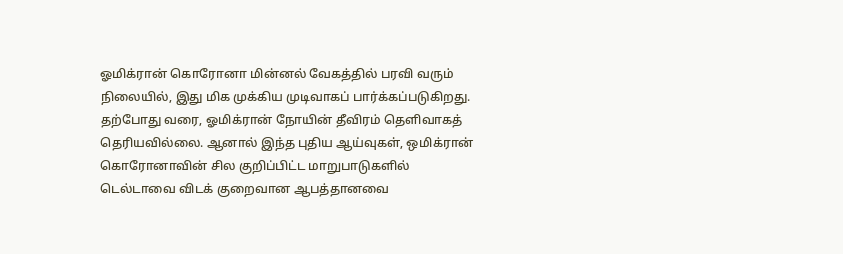ஓமிக்ரான் கொரோனா மின்னல் வேகத்தில் பரவி வரும் நிலையில், இது மிக முக்கிய முடிவாகப் பார்க்கப்படுகிறது. தற்போது வரை, ஓமிக்ரான் நோயின் தீவிரம் தெளிவாகத் தெரியவில்லை. ஆனால் இந்த புதிய ஆய்வுகள், ஒமிக்ரான் கொரோனாவின் சில குறிப்பிட்ட மாறுபாடுகளில் டெல்டாவை விடக் குறைவான ஆபத்தானவை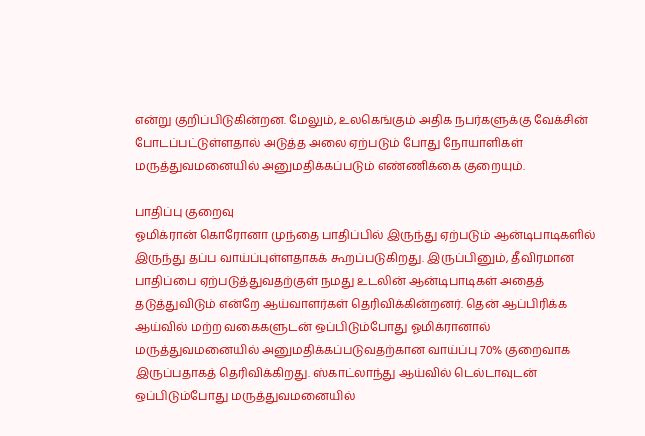என்று குறிப்பிடுகின்றன. மேலும், உலகெங்கும் அதிக நபர்களுக்கு வேக்சின் போடப்பட்டுள்ளதால் அடுத்த அலை ஏற்படும் போது நோயாளிகள் மருத்துவமனையில் அனுமதிக்கப்படும் எண்ணிக்கை குறையும்.

பாதிப்பு குறைவு
ஓமிக்ரான் கொரோனா முந்தை பாதிப்பில் இருந்து ஏற்படும் ஆன்டிபாடிகளில் இருந்து தப்ப வாய்ப்புள்ளதாகக் கூறப்படுகிறது. இருப்பினும், தீவிரமான பாதிப்பை ஏற்படுத்துவதற்குள் நமது உடலின் ஆன்டிபாடிகள் அதைத் தடுத்துவிடும் என்றே ஆய்வாளர்கள் தெரிவிக்கின்றனர். தென் ஆப்பிரிக்க ஆய்வில் மற்ற வகைகளுடன் ஒப்பிடும்போது ஓமிக்ரானால் மருத்துவமனையில் அனுமதிக்கப்படுவதற்கான வாய்ப்பு 70% குறைவாக இருப்பதாகத் தெரிவிக்கிறது. ஸ்காட்லாந்து ஆய்வில் டெல்டாவுடன் ஒப்பிடும்போது மருத்துவமனையில்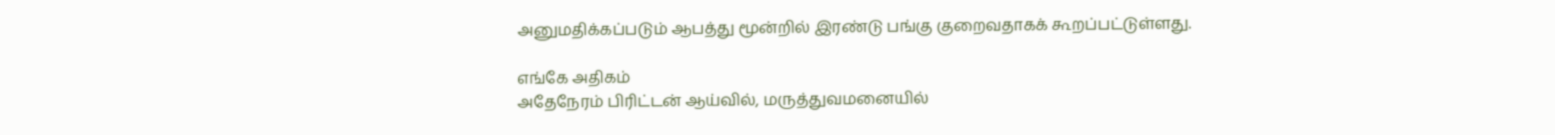அனுமதிக்கப்படும் ஆபத்து மூன்றில் இரண்டு பங்கு குறைவதாகக் கூறப்பட்டுள்ளது.

எங்கே அதிகம்
அதேநேரம் பிரிட்டன் ஆய்வில், மருத்துவமனையில்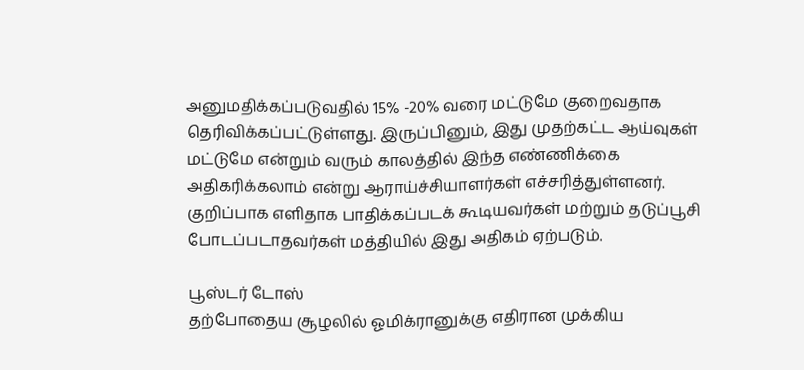அனுமதிக்கப்படுவதில் 15% -20% வரை மட்டுமே குறைவதாக தெரிவிக்கப்பட்டுள்ளது. இருப்பினும், இது முதற்கட்ட ஆய்வுகள் மட்டுமே என்றும் வரும் காலத்தில் இந்த எண்ணிக்கை அதிகரிக்கலாம் என்று ஆராய்ச்சியாளர்கள் எச்சரித்துள்ளனர். குறிப்பாக எளிதாக பாதிக்கப்படக் கூடியவர்கள் மற்றும் தடுப்பூசி போடப்படாதவர்கள் மத்தியில் இது அதிகம் ஏற்படும்.

பூஸ்டர் டோஸ்
தற்போதைய சூழலில் ஓமிக்ரானுக்கு எதிரான முக்கிய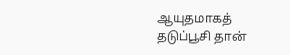ஆயுதமாகத் தடுப்பூசி தான்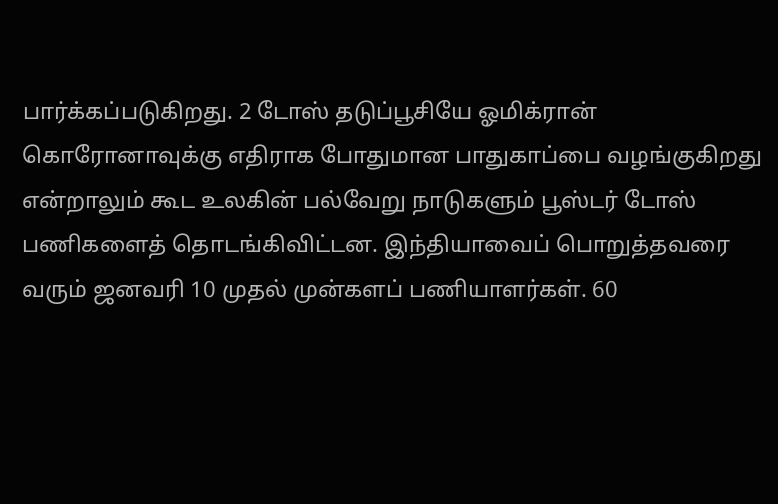பார்க்கப்படுகிறது. 2 டோஸ் தடுப்பூசியே ஓமிக்ரான் கொரோனாவுக்கு எதிராக போதுமான பாதுகாப்பை வழங்குகிறது என்றாலும் கூட உலகின் பல்வேறு நாடுகளும் பூஸ்டர் டோஸ் பணிகளைத் தொடங்கிவிட்டன. இந்தியாவைப் பொறுத்தவரை வரும் ஜனவரி 10 முதல் முன்களப் பணியாளர்கள். 60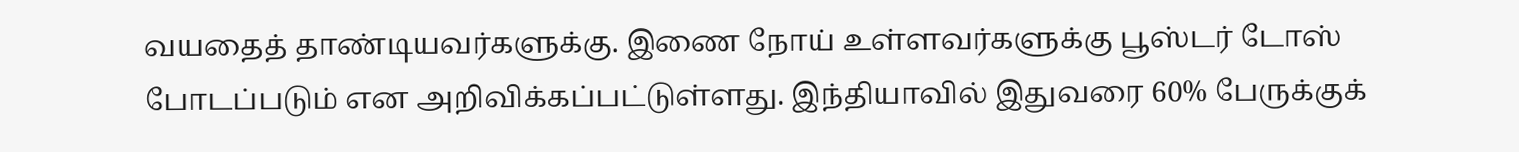வயதைத் தாண்டியவர்களுக்கு. இணை நோய் உள்ளவர்களுக்கு பூஸ்டர் டோஸ் போடப்படும் என அறிவிக்கப்பட்டுள்ளது. இந்தியாவில் இதுவரை 60% பேருக்குக்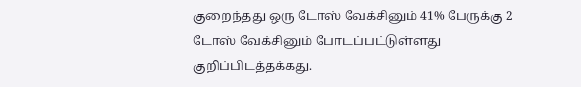குறைந்தது ஒரு டோஸ் வேக்சினும் 41% பேருக்கு 2 டோஸ் வேக்சினும் போடப்பட்டுள்ளது குறிப்பிடத்தக்கது.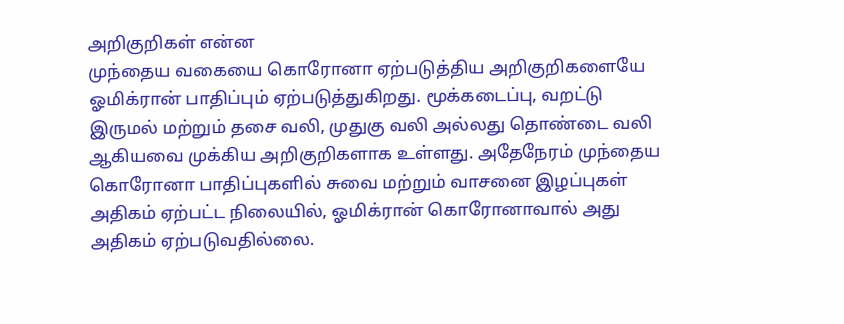அறிகுறிகள் என்ன
முந்தைய வகையை கொரோனா ஏற்படுத்திய அறிகுறிகளையே ஓமிக்ரான் பாதிப்பும் ஏற்படுத்துகிறது. மூக்கடைப்பு, வறட்டு இருமல் மற்றும் தசை வலி, முதுகு வலி அல்லது தொண்டை வலி ஆகியவை முக்கிய அறிகுறிகளாக உள்ளது. அதேநேரம் முந்தைய கொரோனா பாதிப்புகளில் சுவை மற்றும் வாசனை இழப்புகள் அதிகம் ஏற்பட்ட நிலையில், ஓமிக்ரான் கொரோனாவால் அது அதிகம் ஏற்படுவதில்லை.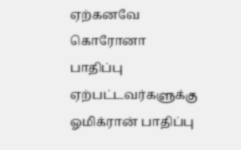ஏற்கனவே கொரோனா பாதிப்பு ஏற்பட்டவர்களுக்கு ஓமிக்ரான் பாதிப்பு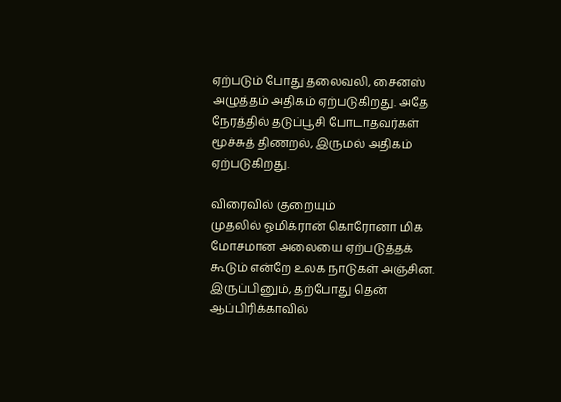ஏற்படும் போது தலைவலி, சைனஸ் அழுத்தம் அதிகம் ஏற்படுகிறது. அதே நேரத்தில் தடுப்பூசி போடாதவர்கள் மூச்சுத் திணறல், இருமல் அதிகம் ஏற்படுகிறது.

விரைவில் குறையும்
முதலில் ஓமிக்ரான் கொரோனா மிக மோசமான அலையை ஏற்படுத்தக் கூடும் என்றே உலக நாடுகள் அஞ்சின. இருப்பினும், தற்போது தென் ஆப்பிரிக்காவில்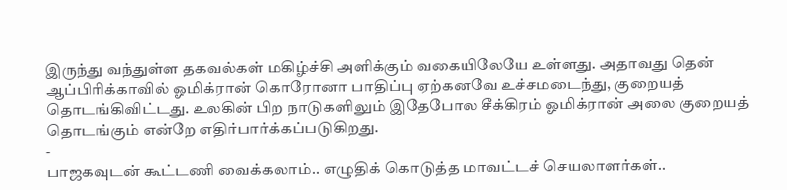இருந்து வந்துள்ள தகவல்கள் மகிழ்ச்சி அளிக்கும் வகையிலேயே உள்ளது. அதாவது தென் ஆப்பிரிக்காவில் ஓமிக்ரான் கொரோனா பாதிப்பு ஏற்கனவே உச்சமடைந்து, குறையத் தொடங்கிவிட்டது. உலகின் பிற நாடுகளிலும் இதேபோல சீக்கிரம் ஓமிக்ரான் அலை குறையத் தொடங்கும் என்றே எதிர்பார்க்கப்படுகிறது.
-
பாஜகவுடன் கூட்டணி வைக்கலாம்.. எழுதிக் கொடுத்த மாவட்டச் செயலாளர்கள்..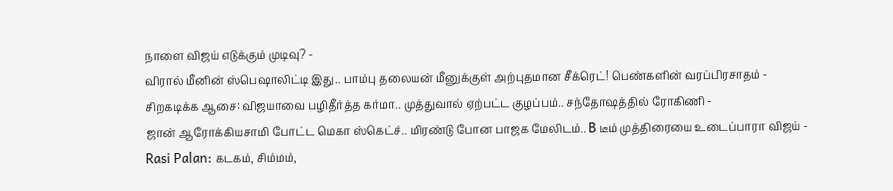நாளை விஜய் எடுக்கும் முடிவு? -
விரால் மீனின் ஸ்பெஷாலிட்டி இது.. பாம்பு தலையன் மீனுக்குள் அற்புதமான சீக்ரெட்! பெண்களின் வரப்பிரசாதம் -
சிறகடிக்க ஆசை: விஜயாவை பழிதீர்த்த கர்மா.. முத்துவால் ஏற்பட்ட குழப்பம்.. சந்தோஷத்தில் ரோகிணி -
ஜான் ஆரோக்கியசாமி போட்ட மெகா ஸ்கெட்ச்.. மிரண்டு போன பாஜக மேலிடம்.. B டீம் முத்திரையை உடைப்பாரா விஜய் -
Rasi Palan: கடகம், சிம்மம்,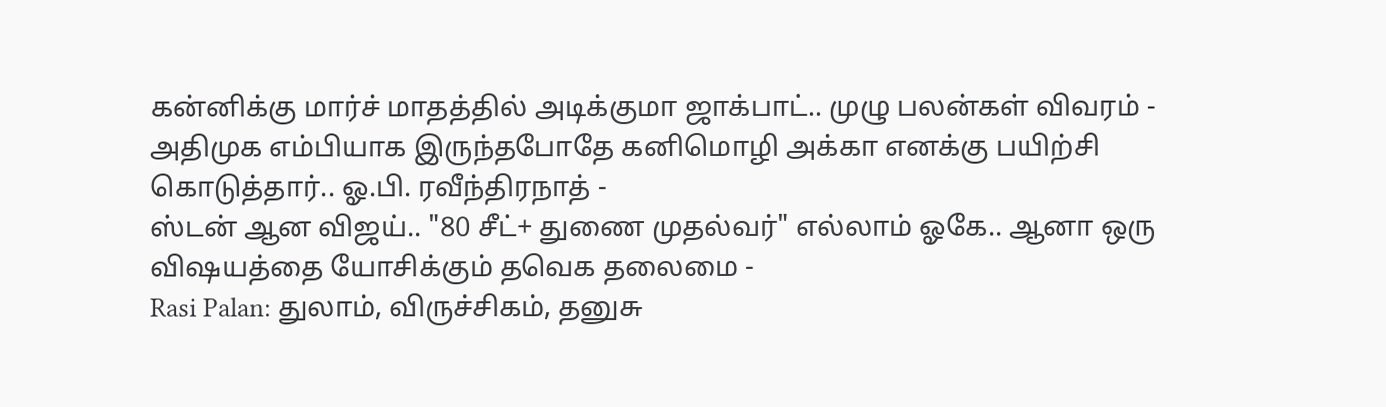கன்னிக்கு மார்ச் மாதத்தில் அடிக்குமா ஜாக்பாட்.. முழு பலன்கள் விவரம் -
அதிமுக எம்பியாக இருந்தபோதே கனிமொழி அக்கா எனக்கு பயிற்சி கொடுத்தார்.. ஓ.பி. ரவீந்திரநாத் -
ஸ்டன் ஆன விஜய்.. "80 சீட்+ துணை முதல்வர்" எல்லாம் ஓகே.. ஆனா ஒரு விஷயத்தை யோசிக்கும் தவெக தலைமை -
Rasi Palan: துலாம், விருச்சிகம், தனுசு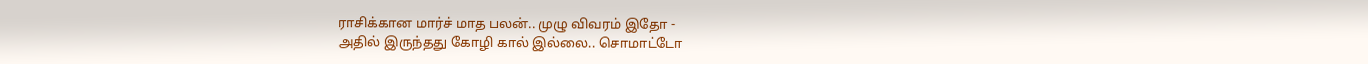ராசிக்கான மார்ச் மாத பலன்.. முழு விவரம் இதோ -
அதில் இருந்தது கோழி கால் இல்லை.. சொமாட்டோ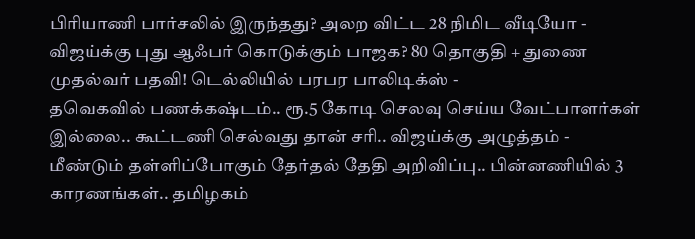பிரியாணி பார்சலில் இருந்தது? அலற விட்ட 28 நிமிட வீடியோ -
விஜய்க்கு புது ஆஃபர் கொடுக்கும் பாஜக? 80 தொகுதி + துணை முதல்வர் பதவி! டெல்லியில் பரபர பாலிடிக்ஸ் -
தவெகவில் பணக்கஷ்டம்.. ரூ.5 கோடி செலவு செய்ய வேட்பாளர்கள் இல்லை.. கூட்டணி செல்வது தான் சரி.. விஜய்க்கு அழுத்தம் -
மீண்டும் தள்ளிப்போகும் தேர்தல் தேதி அறிவிப்பு.. பின்னணியில் 3 காரணங்கள்.. தமிழகம்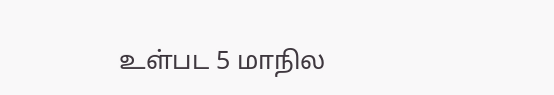உள்பட 5 மாநில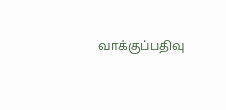வாக்குப்பதிவு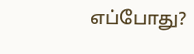எப்போது?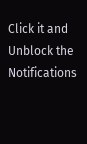Click it and Unblock the Notifications